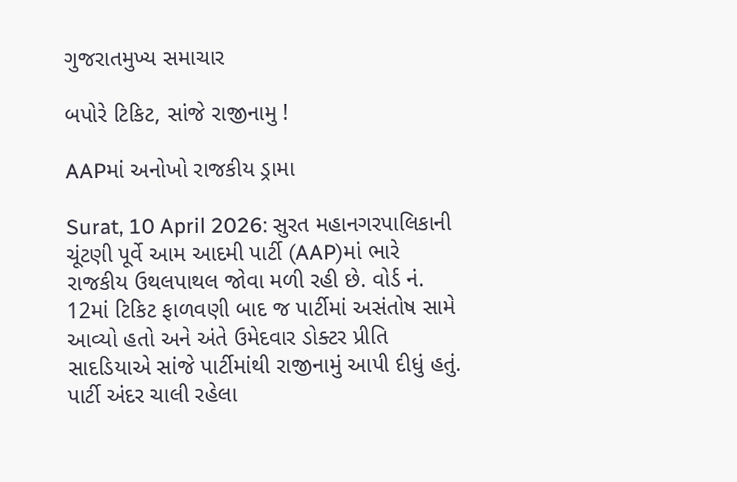ગુજરાતમુખ્ય સમાચાર

બપોરે ટિકિટ, સાંજે રાજીનામુ !

AAPમાં અનોખો રાજકીય ડ્રામા

Surat, 10 April 2026: સુરત મહાનગરપાલિકાની ચૂંટણી પૂર્વે આમ આદમી પાર્ટી (AAP)માં ભારે રાજકીય ઉથલપાથલ જોવા મળી રહી છે. વોર્ડ નં. 12માં ટિકિટ ફાળવણી બાદ જ પાર્ટીમાં અસંતોષ સામે આવ્યો હતો અને અંતે ઉમેદવાર ડોક્ટર પ્રીતિ સાદડિયાએ સાંજે પાર્ટીમાંથી રાજીનામું આપી દીધું હતું. પાર્ટી અંદર ચાલી રહેલા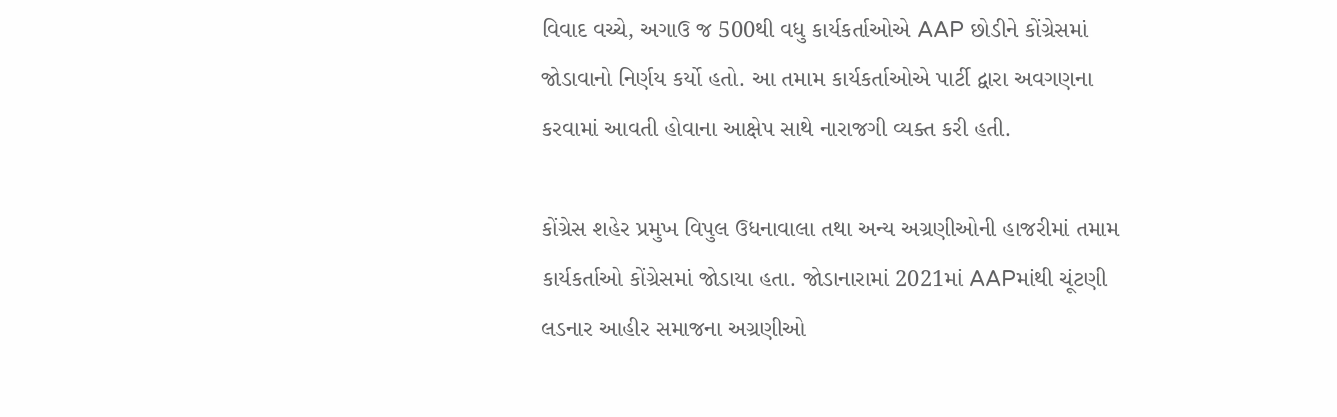વિવાદ વચ્ચે, અગાઉ જ 500થી વધુ કાર્યકર્તાઓએ AAP છોડીને કોંગ્રેસમાં જોડાવાનો નિર્ણય કર્યો હતો. આ તમામ કાર્યકર્તાઓએ પાર્ટી દ્વારા અવગણના કરવામાં આવતી હોવાના આક્ષેપ સાથે નારાજગી વ્યક્ત કરી હતી.

કોંગ્રેસ શહેર પ્રમુખ વિપુલ ઉધનાવાલા તથા અન્ય અગ્રણીઓની હાજરીમાં તમામ કાર્યકર્તાઓ કોંગ્રેસમાં જોડાયા હતા. જોડાનારામાં 2021માં AAPમાંથી ચૂંટણી લડનાર આહીર સમાજના અગ્રણીઓ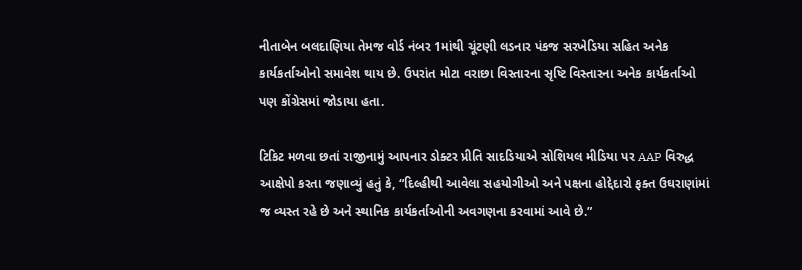નીતાબેન બલદાણિયા તેમજ વોર્ડ નંબર 1માંથી ચૂંટણી લડનાર પંકજ સરખેડિયા સહિત અનેક કાર્યકર્તાઓનો સમાવેશ થાય છે. ઉપરાંત મોટા વરાછા વિસ્તારના સૃષ્ટિ વિસ્તારના અનેક કાર્યકર્તાઓ પણ કોંગ્રેસમાં જોડાયા હતા.

ટિકિટ મળવા છતાં રાજીનામું આપનાર ડોક્ટર પ્રીતિ સાદડિયાએ સોશિયલ મીડિયા પર AAP વિરુદ્ધ આક્ષેપો કરતા જણાવ્યું હતું કે, “દિલ્હીથી આવેલા સહયોગીઓ અને પક્ષના હોદ્દેદારો ફક્ત ઉઘરાણાંમાં જ વ્યસ્ત રહે છે અને સ્થાનિક કાર્યકર્તાઓની અવગણના કરવામાં આવે છે.”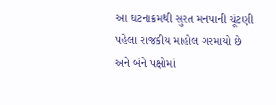આ ઘટનાક્રમથી સુરત મનપાની ચૂંટણી પહેલા રાજકીય માહોલ ગરમાયો છે અને બંને પક્ષોમાં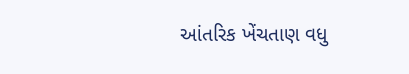આંતરિક ખેંચતાણ વધુ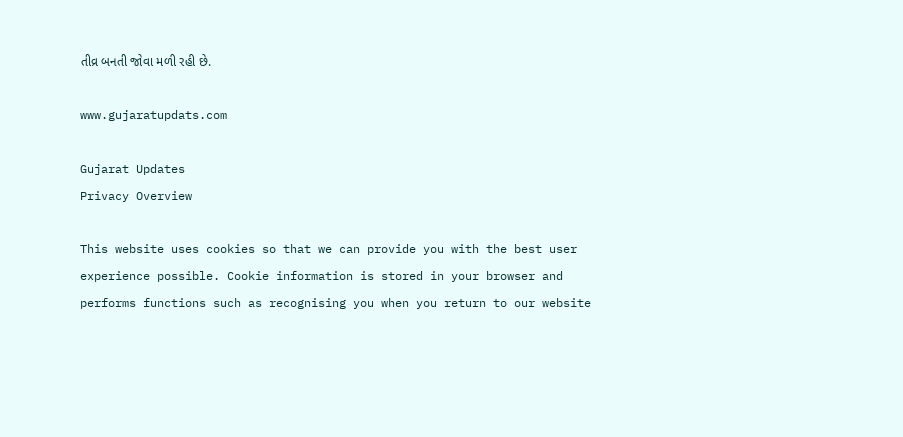તીવ્ર બનતી જોવા મળી રહી છે.

www.gujaratupdats.com

Gujarat Updates
Privacy Overview

This website uses cookies so that we can provide you with the best user experience possible. Cookie information is stored in your browser and performs functions such as recognising you when you return to our website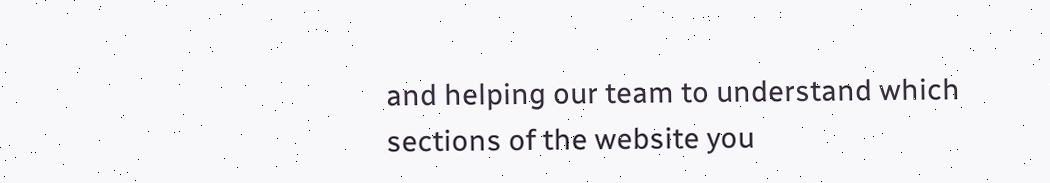and helping our team to understand which sections of the website you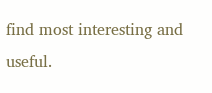find most interesting and useful.